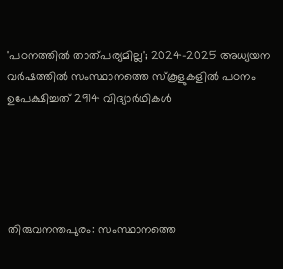'പഠനത്തിൽ താത്പര്യമില്ല'; 2024-2025 അധ്യയന വർഷത്തിൽ സംസ്ഥാനത്തെ സ്‌കൂളുകളിൽ പഠനം ഉപേക്ഷിച്ചത് 2914 വിദ്യാർഥികൾ





തിരുവനന്തപുരം: സംസ്ഥാനത്തെ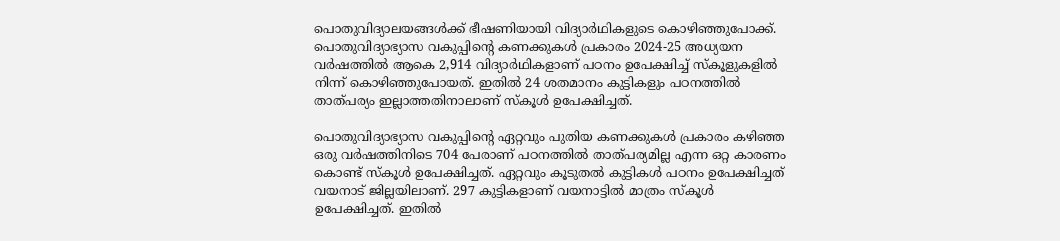പൊതുവിദ്യാലയങ്ങൾക്ക് ഭീഷണിയായി വിദ്യാർഥികളുടെ കൊഴിഞ്ഞുപോക്ക്. പൊതുവിദ്യാഭ്യാസ വകുപ്പിന്റെ കണക്കുകൾ പ്രകാരം 2024-25 അധ്യയന വർഷത്തിൽ ആകെ 2,914 വിദ്യാർഥികളാണ് പഠനം ഉപേക്ഷിച്ച് സ്‌കൂളുകളിൽ നിന്ന് കൊഴിഞ്ഞുപോയത്. ഇതിൽ 24 ശതമാനം കുട്ടികളും പഠനത്തിൽ താത്പര്യം ഇല്ലാത്തതിനാലാണ് സ്‌കൂൾ ഉപേക്ഷിച്ചത്.

പൊതുവിദ്യാഭ്യാസ വകുപ്പിന്റെ ഏറ്റവും പുതിയ കണക്കുകൾ പ്രകാരം കഴിഞ്ഞ ഒരു വർഷത്തിനിടെ 704 പേരാണ് പഠനത്തിൽ താത്പര്യമില്ല എന്ന ഒറ്റ കാരണം കൊണ്ട് സ്‌കൂൾ ഉപേക്ഷിച്ചത്. ഏറ്റവും കൂടുതൽ കുട്ടികൾ പഠനം ഉപേക്ഷിച്ചത് വയനാട് ജില്ലയിലാണ്. 297 കുട്ടികളാണ് വയനാട്ടിൽ മാത്രം സ്‌കൂൾ ഉപേക്ഷിച്ചത്. ഇതിൽ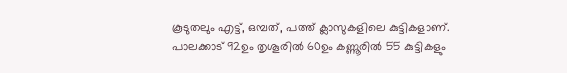കൂടുതലും എട്ട്, ഒമ്പത്, പത്ത് ക്ലാസുകളിലെ കുട്ടികളാണ്. പാലക്കാട് 92ഉം തൃശൂരിൽ 60ഉം കണ്ണൂരിൽ 55 കുട്ടികളും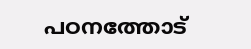പഠനത്തോട്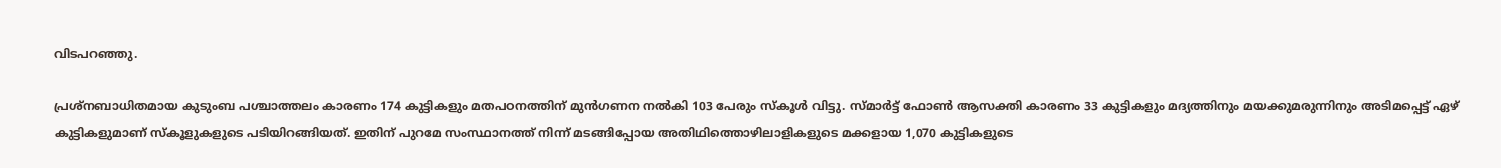വിടപറഞ്ഞു.

പ്രശ്‌നബാധിതമായ കുടുംബ പശ്ചാത്തലം കാരണം 174 കുട്ടികളും മതപഠനത്തിന് മുൻഗണന നൽകി 103 പേരും സ്‌കൂൾ വിട്ടു. സ്മാർട്ട് ഫോൺ ആസക്തി കാരണം 33 കുട്ടികളും മദ്യത്തിനും മയക്കുമരുന്നിനും അടിമപ്പെട്ട് ഏഴ് കുട്ടികളുമാണ് സ്‌കൂളുകളുടെ പടിയിറങ്ങിയത്. ഇതിന് പുറമേ സംസ്ഥാനത്ത് നിന്ന് മടങ്ങിപ്പോയ അതിഥിത്തൊഴിലാളികളുടെ മക്കളായ 1,070 കുട്ടികളുടെ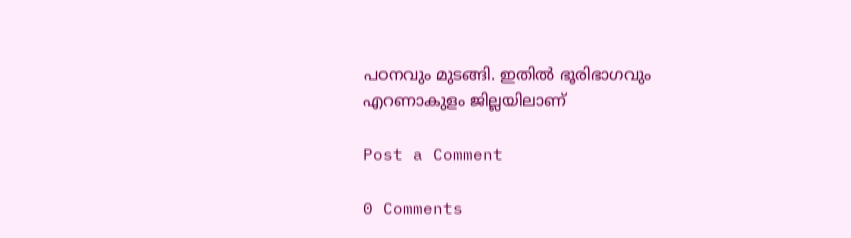പഠനവും മുടങ്ങി. ഇതിൽ ഭൂരിഭാഗവും എറണാകുളം ജില്ലയിലാണ്

Post a Comment

0 Comments